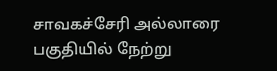சாவகச்சேரி அல்லாரை பகுதியில் நேற்று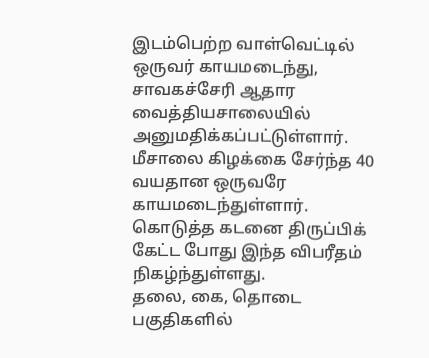இடம்பெற்ற வாள்வெட்டில் ஒருவர் காயமடைந்து, சாவகச்சேரி ஆதார வைத்தியசாலையில் அனுமதிக்கப்பட்டுள்ளார்.
மீசாலை கிழக்கை சேர்ந்த 40 வயதான ஒருவரே காயமடைந்துள்ளார்.
கொடுத்த கடனை திருப்பிக் கேட்ட போது இந்த விபரீதம் நிகழ்ந்துள்ளது.
தலை, கை, தொடை பகுதிகளில்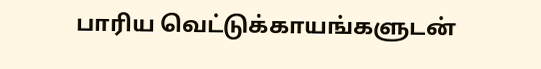பாரிய வெட்டுக்காயங்களுடன்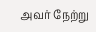அவர் நேற்று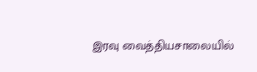இரவு வைத்தியசாலையில்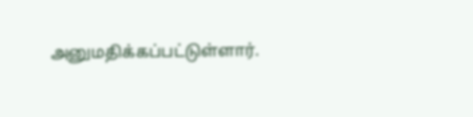அனுமதிக்கப்பட்டுள்ளார்.